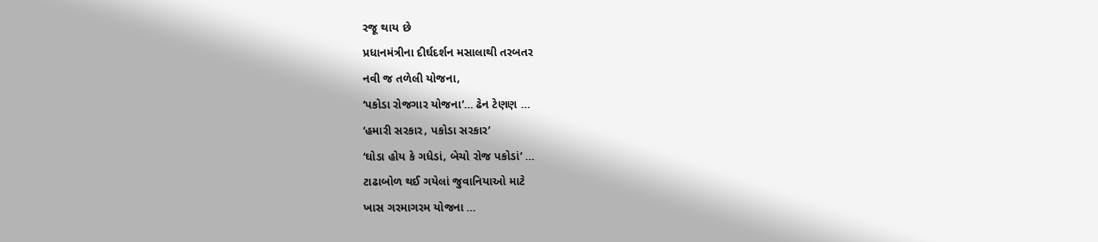રજૂ થાય છે
પ્રધાનમંત્રીના દીર્ઘદર્શન મસાલાથી તરબતર
નવી જ તળેલી યોજના,
‘પકોડા રોજગાર યોજના’… ઢેન ટેણણ …
‘હમારી સરકાર, પકોડા સરકાર’
‘ઘોડા હોય કે ગધેડાં, બેચો રોજ પકોડાં’ …
ટાઢાબોળ થઈ ગયેલાં જુવાનિયાઓ માટે
ખાસ ગરમાગરમ યોજના …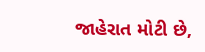જાહેરાત મોટી છે,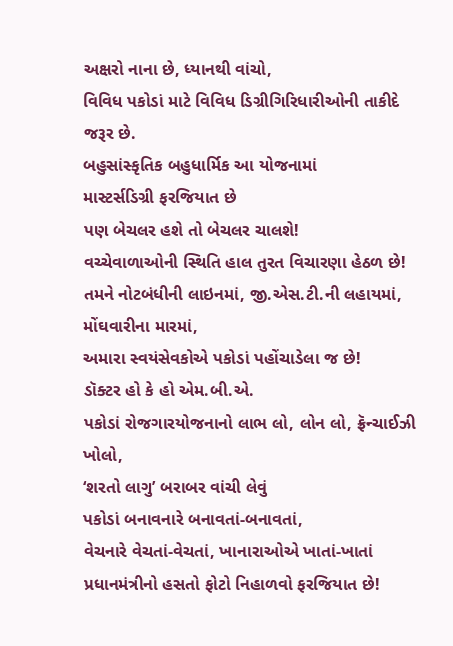અક્ષરો નાના છે, ધ્યાનથી વાંચો,
વિવિધ પકોડાં માટે વિવિધ ડિગ્રીગિરિધારીઓની તાકીદે જરૂર છે.
બહુસાંસ્કૃતિક બહુધાર્મિક આ યોજનામાં
માસ્ટર્સડિગ્રી ફરજિયાત છે
પણ બેચલર હશે તો બેચલર ચાલશે!
વચ્ચેવાળાઓની સ્થિતિ હાલ તુરત વિચારણા હેઠળ છે!
તમને નોટબંધીની લાઇનમાં, જી.એસ.ટી.ની લહાયમાં, મોંઘવારીના મારમાં,
અમારા સ્વયંસેવકોએ પકોડાં પહોંચાડેલા જ છે!
ડૉક્ટર હો કે હો એમ.બી.એ.
પકોડાં રોજગારયોજનાનો લાભ લો, લોન લો, ફ્રૅન્ચાઈઝી ખોલો,
‘શરતો લાગુ’ બરાબર વાંચી લેવું
પકોડાં બનાવનારે બનાવતાં-બનાવતાં,
વેચનારે વેચતાં-વેચતાં, ખાનારાઓએ ખાતાં-ખાતાં
પ્રધાનમંત્રીનો હસતો ફોટો નિહાળવો ફરજિયાત છે!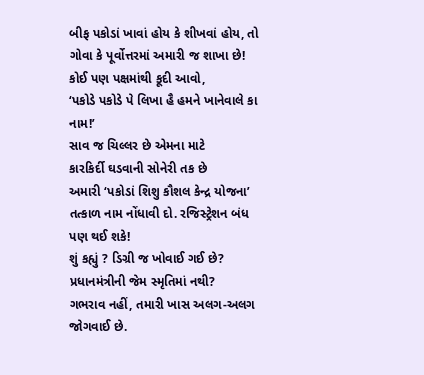બીફ પકોડાં ખાવાં હોય કે શીખવાં હોય, તો
ગોવા કે પૂર્વોત્તરમાં અમારી જ શાખા છે!
કોઈ પણ પક્ષમાંથી કૂદી આવો,
‘પકોડે પકોડે પે લિખા હૈ હમને ખાનેવાલે કા નામ!’
સાવ જ ચિલ્લર છે એમના માટે
કારકિર્દી ઘડવાની સોનેરી તક છે
અમારી ‘પકોડાં શિશુ કૌશલ કેન્દ્ર યોજના’
તત્કાળ નામ નોંધાવી દો. રજિસ્ટ્રેશન બંધ પણ થઈ શકે!
શું કહ્યું ? ડિગ્રી જ ખોવાઈ ગઈ છે? પ્રધાનમંત્રીની જેમ સ્મૃતિમાં નથી?
ગભરાવ નહીં, તમારી ખાસ અલગ-અલગ જોગવાઈ છે.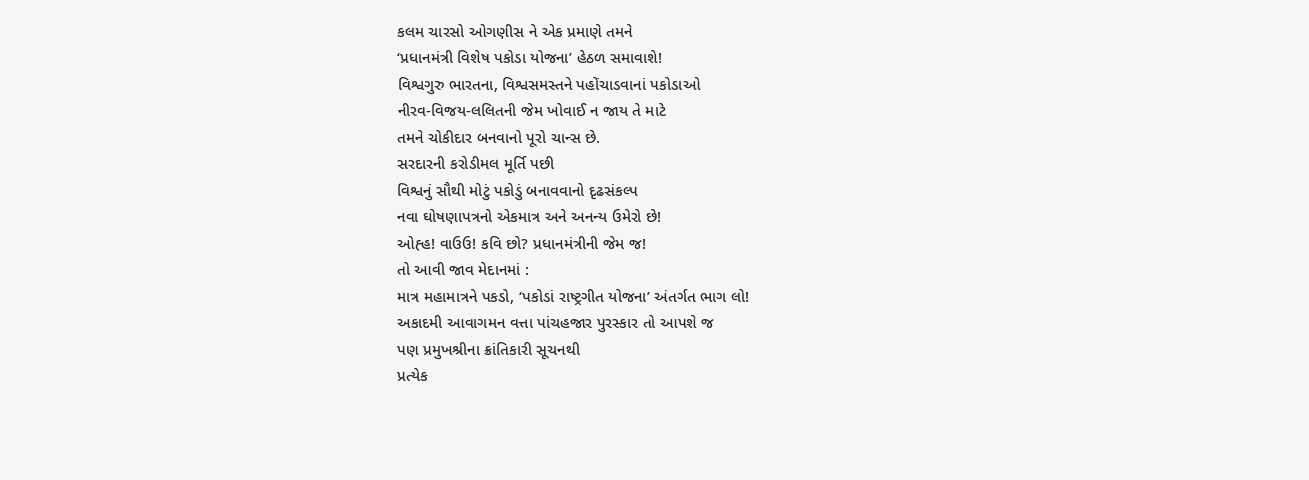કલમ ચારસો ઓગણીસ ને એક પ્રમાણે તમને
‘પ્રધાનમંત્રી વિશેષ પકોડા યોજના’ હેઠળ સમાવાશે!
વિશ્વગુરુ ભારતના, વિશ્વસમસ્તને પહોંચાડવાનાં પકોડાઓ
નીરવ-વિજય-લલિતની જેમ ખોવાઈ ન જાય તે માટે
તમને ચોકીદાર બનવાનો પૂરો ચાન્સ છે.
સરદારની કરોડીમલ મૂર્તિ પછી
વિશ્વનું સૌથી મોટું પકોડું બનાવવાનો દૃઢસંકલ્પ
નવા ઘોષણાપત્રનો એકમાત્ર અને અનન્ય ઉમેરો છે!
ઓહ્હ! વાઉઉ! કવિ છો? પ્રધાનમંત્રીની જેમ જ!
તો આવી જાવ મેદાનમાં :
માત્ર મહામાત્રને પકડો, ‘પકોડાં રાષ્ટ્રગીત યોજના’ અંતર્ગત ભાગ લો!
અકાદમી આવાગમન વત્તા પાંચહજાર પુરસ્કાર તો આપશે જ
પણ પ્રમુખશ્રીના ક્રાંતિકારી સૂચનથી
પ્રત્યેક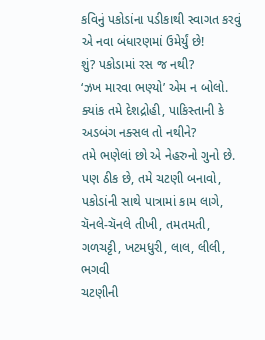કવિનું પકોડાંના પડીકાથી સ્વાગત કરવું એ નવા બંધારણમાં ઉમેર્યું છે!
શું? પકોડામાં રસ જ નથી?
‘ઝખ મારવા ભણ્યો’ એમ ન બોલો.
ક્યાંક તમે દેશદ્રોહી, પાકિસ્તાની કે અડબંગ નક્સલ તો નથીને?
તમે ભણેલાં છો એ નેહરુનો ગુનો છે.
પણ ઠીક છે, તમે ચટણી બનાવો, પકોડાંની સાથે પાત્રામાં કામ લાગે,
ચૅનલે-ચૅનલે તીખી, તમતમતી, ગળચટ્ટી, ખટમધુરી, લાલ, લીલી, ભગવી
ચટણીની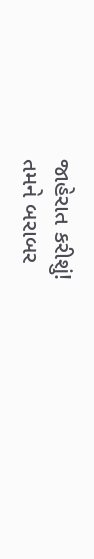જાહેરાત કરીશું!
તમને બરાબર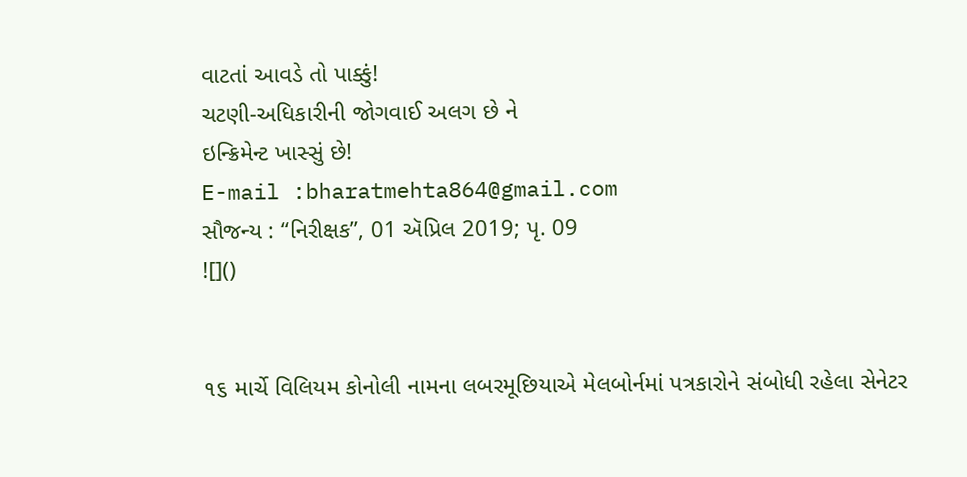વાટતાં આવડે તો પાક્કું!
ચટણી-અધિકારીની જોગવાઈ અલગ છે ને
ઇન્ક્રિમેન્ટ ખાસ્સું છે!
E-mail :bharatmehta864@gmail.com
સૌજન્ય : “નિરીક્ષક”, 01 ઍપ્રિલ 2019; પૃ. 09
![]()


૧૬ માર્ચે વિલિયમ કોનોલી નામના લબરમૂછિયાએ મેલબોર્નમાં પત્રકારોને સંબોધી રહેલા સેનેટર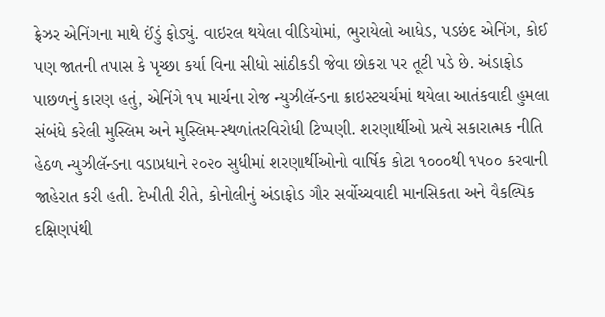ફ્રેઝર એનિંગના માથે ઈંડું ફોડ્યું. વાઇરલ થયેલા વીડિયોમાં, ભુરાયેલો આધેડ, પડછંદ એનિંગ, કોઈ પણ જાતની તપાસ કે પૃચ્છા કર્યા વિના સીધો સાંઠીકડી જેવા છોકરા પર તૂટી પડે છે. અંડાફોડ પાછળનું કારણ હતું, એનિંગે ૧૫ માર્ચના રોજ ન્યુઝીલૅન્ડના ક્રાઇસ્ટચર્ચમાં થયેલા આતંકવાદી હુમલા સંબંધે કરેલી મુસ્લિમ અને મુસ્લિમ-સ્થળાંતરવિરોધી ટિપ્પણી. શરણાર્થીઓ પ્રત્યે સકારાત્મક નીતિ હેઠળ ન્યુઝીલૅન્ડના વડાપ્રધાને ૨૦૨૦ સુધીમાં શરણાર્થીઓનો વાર્ષિક કોટા ૧૦૦૦થી ૧૫૦૦ કરવાની જાહેરાત કરી હતી. દેખીતી રીતે, કોનોલીનું અંડાફોડ ગૌર સર્વોચ્ચવાદી માનસિકતા અને વૈકલ્પિક દક્ષિણપંથી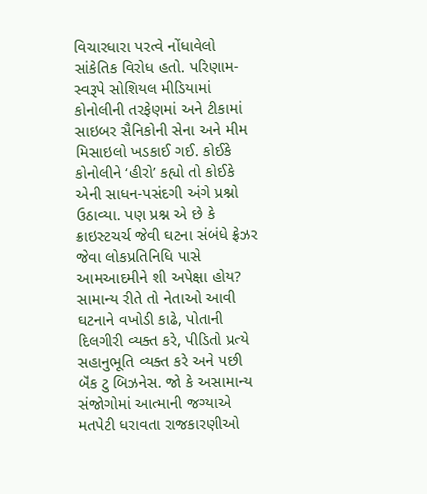વિચારધારા પરત્વે નોંધાવેલો સાંકેતિક વિરોધ હતો. પરિણામ- સ્વરૂપે સોશિયલ મીડિયામાં કોનોલીની તરફેણમાં અને ટીકામાં સાઇબર સૈનિકોની સેના અને મીમ મિસાઇલો ખડકાઈ ગઈ. કોઈકે કોનોલીને ‘હીરો’ કહ્યો તો કોઈકે એની સાધન-પસંદગી અંગે પ્રશ્નો ઉઠાવ્યા. પણ પ્રશ્ન એ છે કે ક્રાઇસ્ટચર્ચ જેવી ઘટના સંબંધે ફ્રેઝર જેવા લોકપ્રતિનિધિ પાસે આમઆદમીને શી અપેક્ષા હોય? સામાન્ય રીતે તો નેતાઓ આવી ઘટનાને વખોડી કાઢે, પોતાની દિલગીરી વ્યક્ત કરે, પીડિતો પ્રત્યે સહાનુભૂતિ વ્યક્ત કરે અને પછી બૅંક ટુ બિઝનેસ. જો કે અસામાન્ય સંજોગોમાં આત્માની જગ્યાએ મતપેટી ધરાવતા રાજકારણીઓ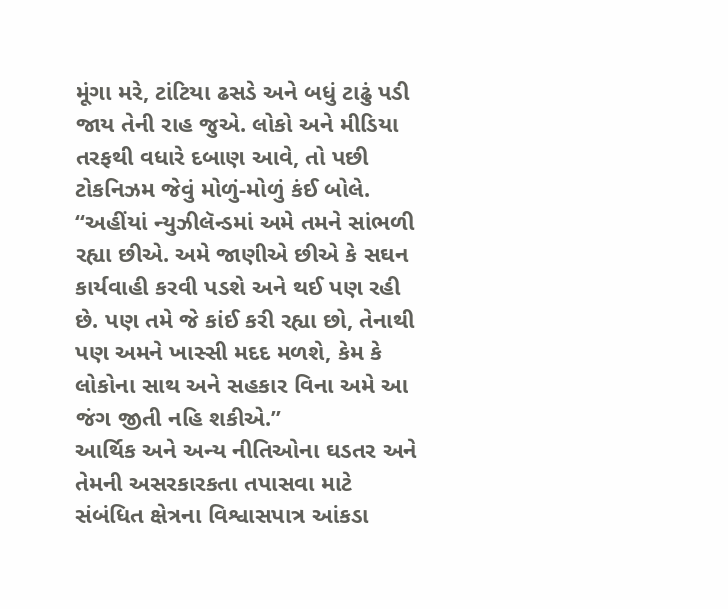મૂંગા મરે, ટાંટિયા ઢસડે અને બધું ટાઢું પડી જાય તેની રાહ જુએ. લોકો અને મીડિયા તરફથી વધારે દબાણ આવે, તો પછી ટોકનિઝમ જેવું મોળું-મોળું કંઈ બોલે.
“અહીંયાં ન્યુઝીલૅન્ડમાં અમે તમને સાંભળી રહ્યા છીએ. અમે જાણીએ છીએ કે સઘન કાર્યવાહી કરવી પડશે અને થઈ પણ રહી છે. પણ તમે જે કાંઈ કરી રહ્યા છો, તેનાથી પણ અમને ખાસ્સી મદદ મળશે, કેમ કે લોકોના સાથ અને સહકાર વિના અમે આ જંગ જીતી નહિ શકીએ.”
આર્થિક અને અન્ય નીતિઓના ઘડતર અને તેમની અસરકારકતા તપાસવા માટે સંબંધિત ક્ષેત્રના વિશ્વાસપાત્ર આંકડા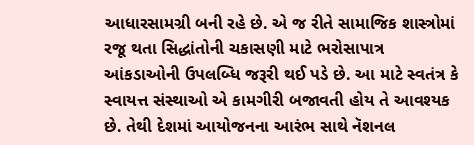આધારસામગ્રી બની રહે છે. એ જ રીતે સામાજિક શાસ્ત્રોમાં રજૂ થતા સિદ્ધાંતોની ચકાસણી માટે ભરોસાપાત્ર આંકડાઓની ઉપલબ્ધિ જરૂરી થઈ પડે છે. આ માટે સ્વતંત્ર કે સ્વાયત્ત સંસ્થાઓ એ કામગીરી બજાવતી હોય તે આવશ્યક છે. તેથી દેશમાં આયોજનના આરંભ સાથે નૅશનલ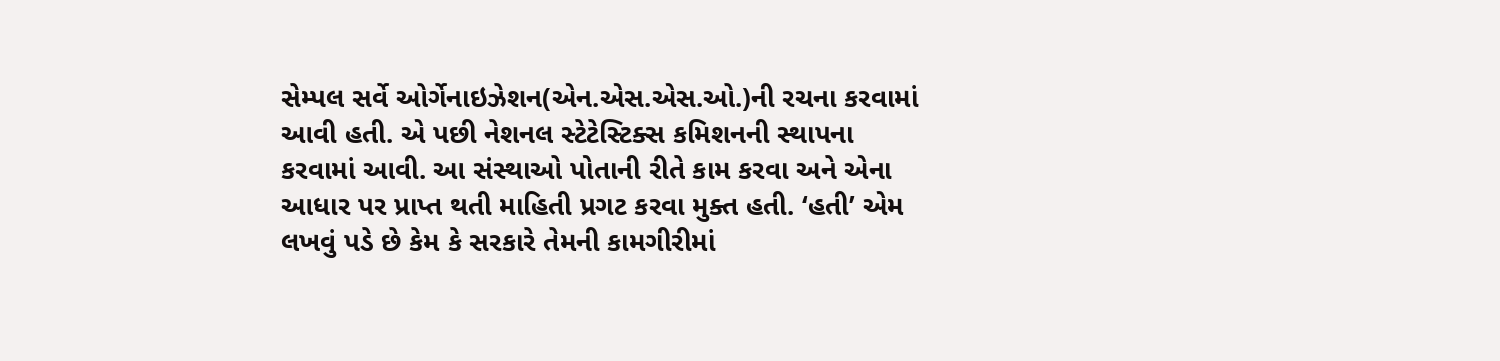સેમ્પલ સર્વે ઓર્ગેનાઇઝેશન(એન.એસ.એસ.ઓ.)ની રચના કરવામાં આવી હતી. એ પછી નેશનલ સ્ટેટેસ્ટિક્સ કમિશનની સ્થાપના કરવામાં આવી. આ સંસ્થાઓ પોતાની રીતે કામ કરવા અને એના આધાર પર પ્રાપ્ત થતી માહિતી પ્રગટ કરવા મુક્ત હતી. ‘હતી’ એમ લખવું પડે છે કેમ કે સરકારે તેમની કામગીરીમાં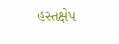હસ્તક્ષેપ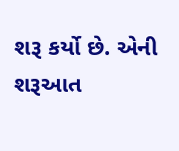શરૂ કર્યો છે. એની શરૂઆત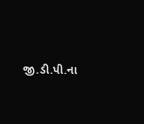જી.ડી.પી.ના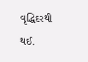વૃદ્ધિદરથી થઈ.